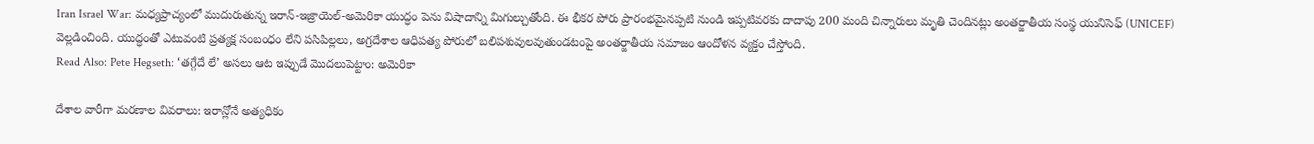Iran Israel War: మధ్యప్రాచ్యంలో ముదురుతున్న ఇరాన్-ఇజ్రాయెల్-అమెరికా యుద్ధం పెను విషాదాన్ని మిగుల్చుతోంది. ఈ భీకర పోరు ప్రారంభమైనప్పటి నుండి ఇప్పటివరకు దాదాపు 200 మంది చిన్నారులు మృతి చెందినట్లు అంతర్జాతీయ సంస్థ యునిసెఫ్ (UNICEF) వెల్లడించింది. యుద్ధంతో ఎటువంటి ప్రత్యక్ష సంబంధం లేని పసిపిల్లలు, అగ్రదేశాల ఆధిపత్య పోరులో బలిపశువులవుతుండటంపై అంతర్జాతీయ సమాజం ఆందోళన వ్యక్తం చేస్తోంది.
Read Also: Pete Hegseth: ‘తగ్గేదే లే’ అసలు ఆట ఇప్పుడే మొదలుపెట్టాం: అమెరికా

దేశాల వారీగా మరణాల వివరాలు: ఇరాన్లోనే అత్యధికం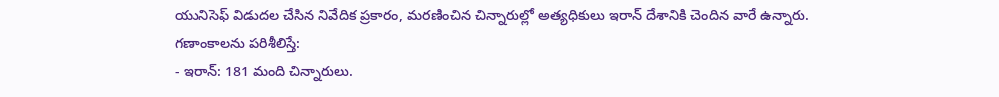యునిసెఫ్ విడుదల చేసిన నివేదిక ప్రకారం, మరణించిన చిన్నారుల్లో అత్యధికులు ఇరాన్ దేశానికి చెందిన వారే ఉన్నారు. గణాంకాలను పరిశీలిస్తే:
- ఇరాన్: 181 మంది చిన్నారులు.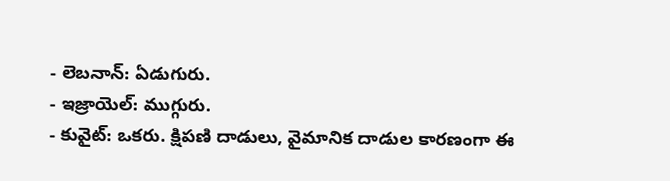- లెబనాన్: ఏడుగురు.
- ఇజ్రాయెల్: ముగ్గురు.
- కువైట్: ఒకరు. క్షిపణి దాడులు, వైమానిక దాడుల కారణంగా ఈ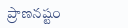ప్రాణనష్టం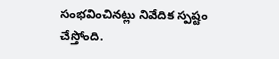సంభవించినట్లు నివేదిక స్పష్టం చేస్తోంది.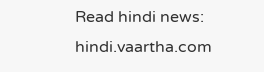Read hindi news: hindi.vaartha.com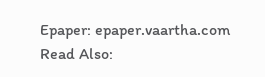Epaper: epaper.vaartha.com
Read Also: